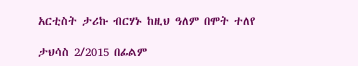አርቲስት ታሪኩ ብርሃኑ ከዚህ ዓለም በሞት ተለየ

ታህሳስ 2/2015 በፊልም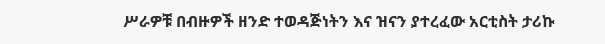ሥራዎቹ በብዙዎች ዘንድ ተወዳጅነትን እና ዝናን ያተረፈው አርቲስት ታሪኩ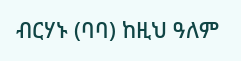ብርሃኑ (ባባ) ከዚህ ዓለም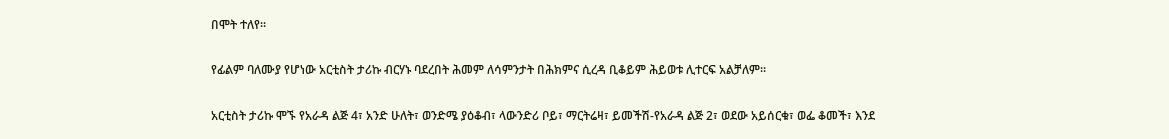በሞት ተለየ።

የፊልም ባለሙያ የሆነው አርቲስት ታሪኩ ብርሃኑ ባደረበት ሕመም ለሳምንታት በሕክምና ሲረዳ ቢቆይም ሕይወቱ ሊተርፍ አልቻለም።

አርቲስት ታሪኩ ሞኙ የአራዳ ልጅ 4፣ አንድ ሁለት፣ ወንድሜ ያዕቆብ፣ ላውንድሪ ቦይ፣ ማርትሬዛ፣ ይመችሽ-የአራዳ ልጅ 2፣ ወደው አይሰርቁ፣ ወፌ ቆመች፣ እንደ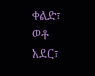ቀልድ፣ ወቶ አደር፣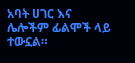አባት ሀገር እና ሌሎችም ፊልሞች ላይ ተውኗል።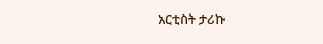አርቲስት ታሪኩ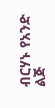ብርሃኑ የአንድ ልጅ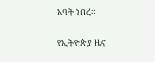አባት ነበረ።

የኢትዮጵያ ዜና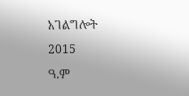አገልግሎት
2015
ዓ.ም